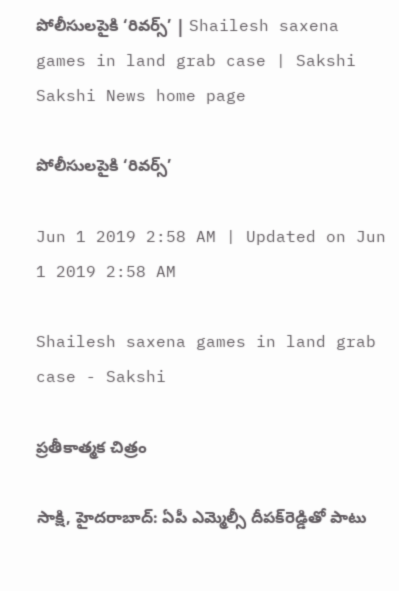పోలీసులపైకి ‘రివర్స్‌’ | Shailesh saxena games in land grab case | Sakshi
Sakshi News home page

పోలీసులపైకి ‘రివర్స్‌’

Jun 1 2019 2:58 AM | Updated on Jun 1 2019 2:58 AM

Shailesh saxena games in land grab case - Sakshi

ప్రతీకాత్మక చిత్రం

సాక్షి, హైదరాబాద్‌: ఏపీ ఎమ్మెల్సీ దీపక్‌రెడ్డితో పాటు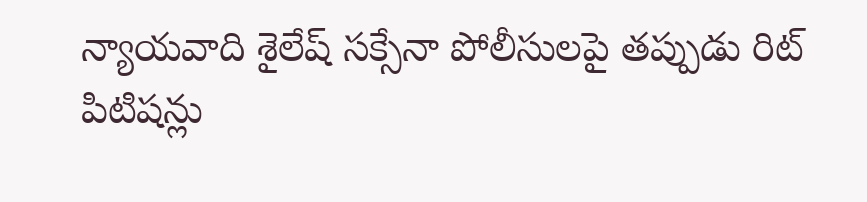న్యాయవాది శైలేష్‌ సక్సేనా పోలీసులపై తప్పుడు రిట్‌ పిటిషన్లు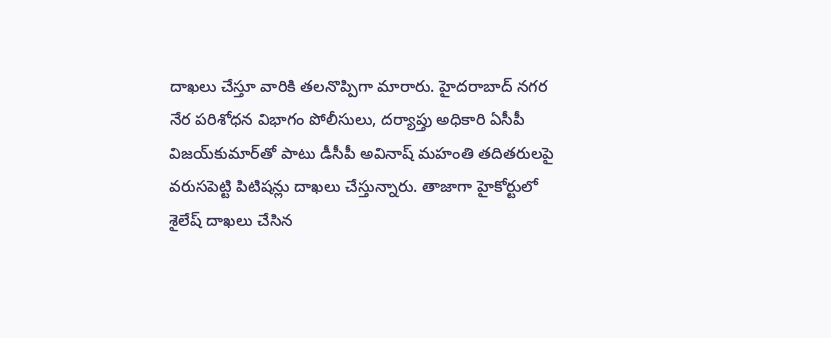దాఖలు చేస్తూ వారికి తలనొప్పిగా మారారు. హైదరాబాద్‌ నగర నేర పరిశోధన విభాగం పోలీసులు, దర్యాప్తు అధికారి ఏసీపీ విజయ్‌కుమార్‌తో పాటు డీసీపీ అవినాష్‌ మహంతి తదితరులపై వరుసపెట్టి పిటిషన్లు దాఖలు చేస్తున్నారు. తాజాగా హైకోర్టులో శైలేష్‌ దాఖలు చేసిన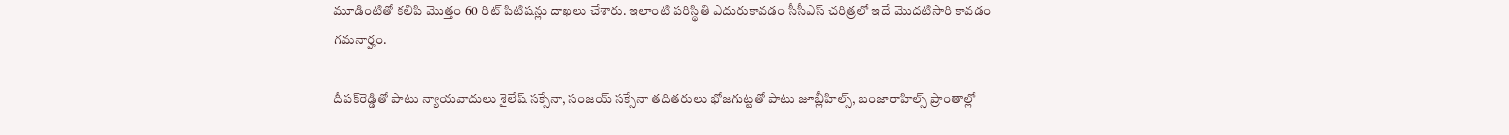మూడింటితో కలిపి మొత్తం 60 రిట్‌ పిటిషన్లు దాఖలు చేశారు. ఇలాంటి పరిస్థితి ఎదురుకావడం సీసీఎస్‌ చరిత్రలో ఇదే మొదటిసారి కావడం గమనార్హం.

దీపక్‌రెడ్డితో పాటు న్యాయవాదులు శైలేష్‌ సక్సేనా, సంజయ్‌ సక్సేనా తదితరులు భోజగుట్టతో పాటు జూబ్లీహిల్స్, బంజారాహిల్స్‌ ప్రాంతాల్లో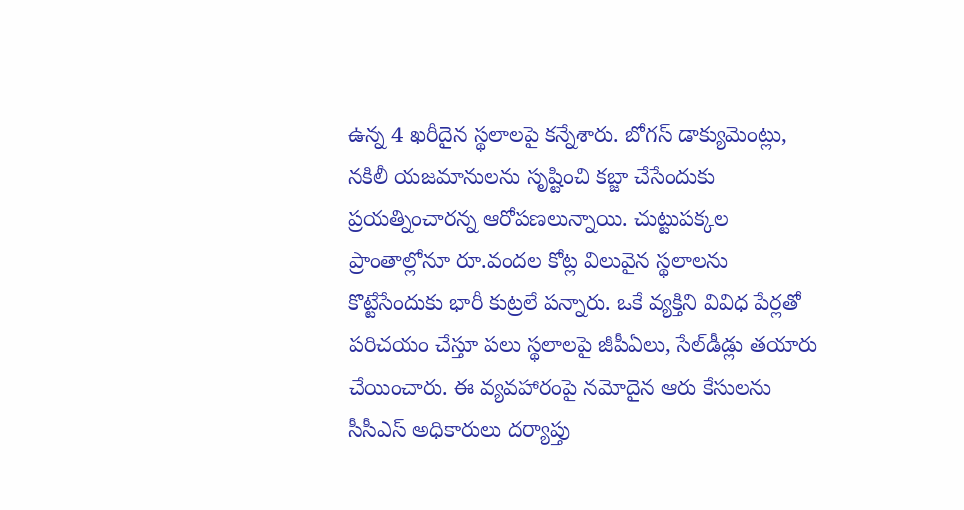ఉన్న 4 ఖరీదైన స్థలాలపై కన్నేశారు. బోగస్‌ డాక్యుమెంట్లు, నకిలీ యజమానులను సృష్టించి కబ్జా చేసేందుకు ప్రయత్నించారన్న ఆరోపణలున్నాయి. చుట్టుపక్కల ప్రాంతాల్లోనూ రూ.వందల కోట్ల విలువైన స్థలాలను కొట్టేసేందుకు భారీ కుట్రలే పన్నారు. ఒకే వ్యక్తిని వివిధ పేర్లతో పరిచయం చేస్తూ పలు స్థలాలపై జీపీఏలు, సేల్‌డీడ్లు తయారు చేయించారు. ఈ వ్యవహారంపై నమోదైన ఆరు కేసులను సీసీఎస్‌ అధికారులు దర్యాప్తు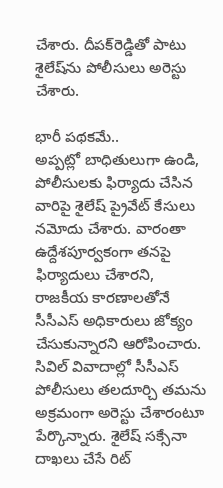చేశారు. దీపక్‌రెడ్డితో పాటు శైలేష్‌ను పోలీసులు అరెస్టు చేశారు.

భారీ పథకమే..
అప్పట్లో బాధితులుగా ఉండి, పోలీసులకు ఫిర్యాదు చేసిన వారిపై శైలేష్‌ ప్రైవేట్‌ కేసులు నమోదు చేశారు. వారంతా ఉద్దేశపూర్వకంగా తనపై ఫిర్యాదులు చేశారని, రాజకీయ కారణాలతోనే సీసీఎస్‌ అధికారులు జోక్యం చేసుకున్నారని ఆరోపించారు. సివిల్‌ వివాదాల్లో సీసీఎస్‌ పోలీసులు తలదూర్చి తమను అక్రమంగా అరెస్టు చేశారంటూ పేర్కొన్నారు. శైలేష్‌ సక్సేనా దాఖలు చేసే రిట్‌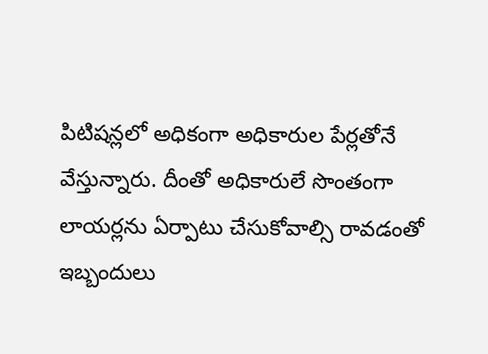పిటిషన్లలో అధికంగా అధికారుల పేర్లతోనే వేస్తున్నారు. దీంతో అధికారులే సొంతంగా లాయర్లను ఏర్పాటు చేసుకోవాల్సి రావడంతో ఇబ్బందులు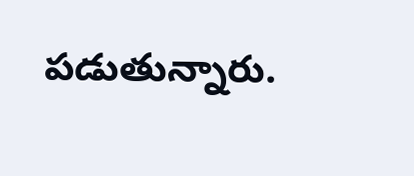పడుతున్నారు.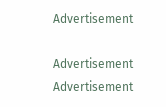Advertisement

Advertisement
Advertisement